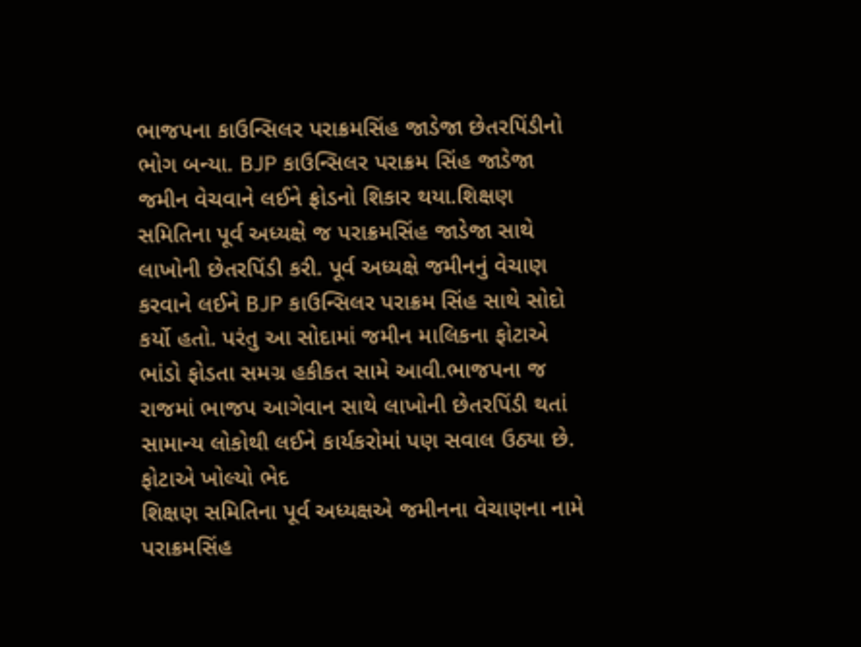ભાજપના કાઉન્સિલર પરાક્રમસિંહ જાડેજા છેતરપિંડીનો ભોગ બન્યા. BJP કાઉન્સિલર પરાક્રમ સિંહ જાડેજા જમીન વેચવાને લઈને ફ્રોડનો શિકાર થયા.શિક્ષણ સમિતિના પૂર્વ અધ્યક્ષે જ પરાક્રમસિંહ જાડેજા સાથે લાખોની છેતરપિંડી કરી. પૂર્વ અધ્યક્ષે જમીનનું વેચાણ કરવાને લઈને BJP કાઉન્સિલર પરાક્રમ સિંહ સાથે સોદો કર્યો હતો. પરંતુ આ સોદામાં જમીન માલિકના ફોટાએ ભાંડો ફોડતા સમગ્ર હકીકત સામે આવી.ભાજપના જ રાજમાં ભાજપ આગેવાન સાથે લાખોની છેતરપિંડી થતાં સામાન્ય લોકોથી લઈને કાર્યકરોમાં પણ સવાલ ઉઠ્યા છે.
ફોટાએ ખોલ્યો ભેદ
શિક્ષણ સમિતિના પૂર્વ અધ્યક્ષએ જમીનના વેચાણના નામે પરાક્રમસિંહ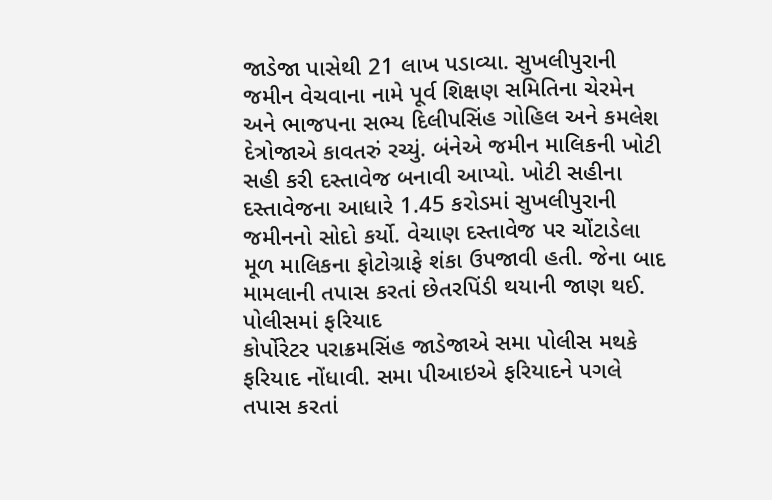જાડેજા પાસેથી 21 લાખ પડાવ્યા. સુખલીપુરાની જમીન વેચવાના નામે પૂર્વ શિક્ષણ સમિતિના ચેરમેન અને ભાજપના સભ્ય દિલીપસિંહ ગોહિલ અને કમલેશ દેત્રોજાએ કાવતરું રચ્યું. બંનેએ જમીન માલિકની ખોટી સહી કરી દસ્તાવેજ બનાવી આપ્યો. ખોટી સહીના દસ્તાવેજના આધારે 1.45 કરોડમાં સુખલીપુરાની જમીનનો સોદો કર્યો. વેચાણ દસ્તાવેજ પર ચોંટાડેલા મૂળ માલિકના ફોટોગ્રાફે શંકા ઉપજાવી હતી. જેના બાદ મામલાની તપાસ કરતાં છેતરપિંડી થયાની જાણ થઈ.
પોલીસમાં ફરિયાદ
કોર્પોરેટર પરાક્રમસિંહ જાડેજાએ સમા પોલીસ મથકે ફરિયાદ નોંધાવી. સમા પીઆઇએ ફરિયાદને પગલે તપાસ કરતાં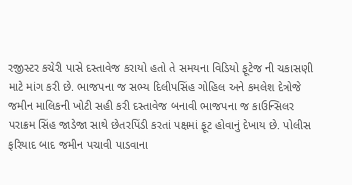રજીસ્ટર કચેરી પાસે દસ્તાવેજ કરાયો હતો તે સમયના વિડિયો ફૂટેજ ની ચકાસણી માટે માંગ કરી છે. ભાજપના જ સભ્ય દિલીપસિંહ ગોહિલ અને કમલેશ દેત્રોજે જમીન માલિકની ખોટી સહી કરી દસ્તાવેજ બનાવી ભાજપના જ કાઉન્સિલર પરાક્રમ સિંહ જાડેજા સાથે છેતરપિંડી કરતાં પક્ષમાં ફૂટ હોવાનું દેખાય છે. પોલીસ ફરિયાદ બાદ જમીન પચાવી પાડવાના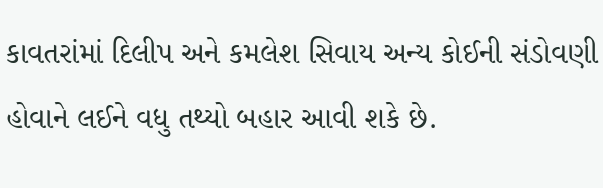કાવતરાંમાં દિલીપ અને કમલેશ સિવાય અન્ય કોઈની સંડોવણી હોવાને લઈને વધુ તથ્યો બહાર આવી શકે છે.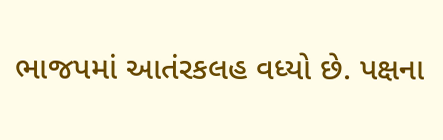ભાજપમાં આતંરકલહ વધ્યો છે. પક્ષના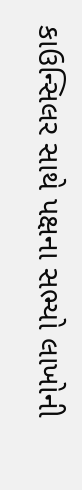કાઉન્સિલર સાથે પક્ષના સભ્યો લાખોની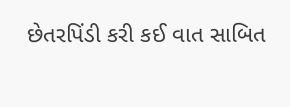છેતરપિંડી કરી કઈ વાત સાબિત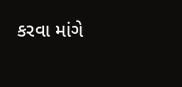કરવા માંગે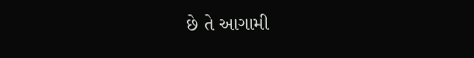છે તે આગામી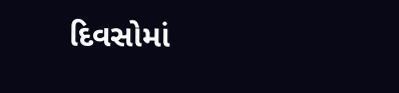દિવસોમાં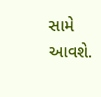સામે આવશે.